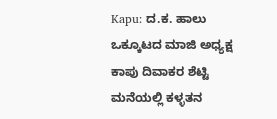Kapu: ದ.ಕ. ಹಾಲು ಒಕ್ಕೂಟದ ಮಾಜಿ ಅಧ್ಯಕ್ಷ ಕಾಪು ದಿವಾಕರ ಶೆಟ್ಟಿ ಮನೆಯಲ್ಲಿ ಕಳ್ಳತನ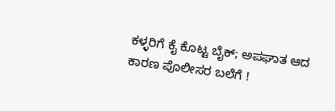ಕಳ್ಳರಿಗೆ ಕೈ ಕೊಟ್ಟ ಬೈಕ್; ಅಪಘಾತ ಆದ ಕಾರಣ ಪೊಲೀಸರ ಬಲೆಗೆ !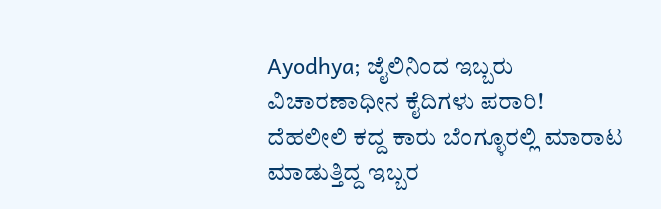Ayodhya; ಜೈಲಿನಿಂದ ಇಬ್ಬರು ವಿಚಾರಣಾಧೀನ ಕೈದಿಗಳು ಪರಾರಿ!
ದೆಹಲೀಲಿ ಕದ್ದ ಕಾರು ಬೆಂಗ್ಳೂರಲ್ಲಿ ಮಾರಾಟ ಮಾಡುತ್ತಿದ್ದ ಇಬ್ಬರ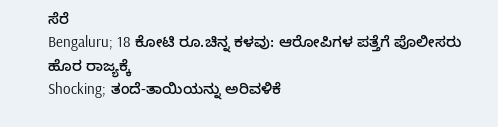ಸೆರೆ
Bengaluru; 18 ಕೋಟಿ ರೂ.ಚಿನ್ನ ಕಳವು: ಆರೋಪಿಗಳ ಪತ್ತೆಗೆ ಪೊಲೀಸರು ಹೊರ ರಾಜ್ಯಕ್ಕೆ
Shocking; ತಂದೆ-ತಾಯಿಯನ್ನು ಅರಿವಳಿಕೆ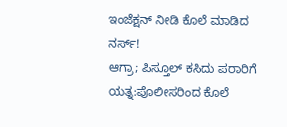ಇಂಜೆಕ್ಷನ್ ನೀಡಿ ಕೊಲೆ ಮಾಡಿದ ನರ್ಸ್!
ಆಗ್ರಾ; ಪಿಸ್ತೂಲ್ ಕಸಿದು ಪರಾರಿಗೆ ಯತ್ನ:ಪೊಲೀಸರಿಂದ ಕೊಲೆ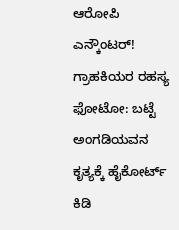ಆರೋಪಿ ಎನ್ಕೌಂಟರ್!
ಗ್ರಾಹಕಿಯರ ರಹಸ್ಯ ಫೋಟೋ: ಬಟ್ಟೆ ಅಂಗಡಿಯವನ ಕೃತ್ಯಕ್ಕೆ ಹೈಕೋರ್ಟ್ ಕಿಡಿ